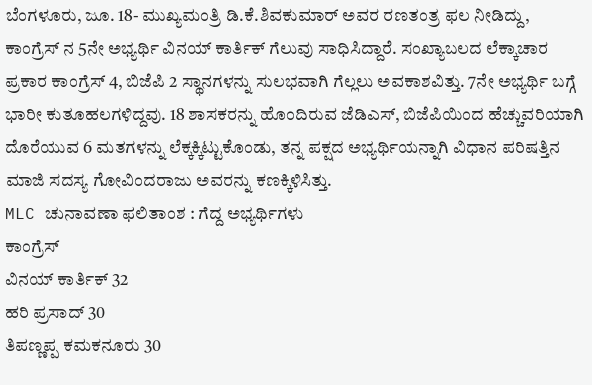ಬೆಂಗಳೂರು, ಜೂ. 18- ಮುಖ್ಯಮಂತ್ರಿ ಡಿ.ಕೆ.ಶಿವಕುಮಾರ್ ಅವರ ರಣತಂತ್ರ ಫಲ ನೀಡಿದ್ದು, ಕಾಂಗ್ರೆಸ್ ನ 5ನೇ ಅಭ್ಯರ್ಥಿ ವಿನಯ್ ಕಾರ್ತಿಕ್ ಗೆಲುವು ಸಾಧಿಸಿದ್ದಾರೆ. ಸಂಖ್ಯಾಬಲದ ಲೆಕ್ಕಾಚಾರ ಪ್ರಕಾರ ಕಾಂಗ್ರೆಸ್ 4, ಬಿಜೆಪಿ 2 ಸ್ಥಾನಗಳನ್ನು ಸುಲಭವಾಗಿ ಗೆಲ್ಲಲು ಅವಕಾಶವಿತ್ತು. 7ನೇ ಅಭ್ಯರ್ಥಿ ಬಗ್ಗೆ ಭಾರೀ ಕುತೂಹಲಗಳಿದ್ದವು. 18 ಶಾಸಕರನ್ನು ಹೊಂದಿರುವ ಜೆಡಿಎಸ್, ಬಿಜೆಪಿಯಿಂದ ಹೆಚ್ಚುವರಿಯಾಗಿ ದೊರೆಯುವ 6 ಮತಗಳನ್ನು ಲೆಕ್ಕಕ್ಕಿಟ್ಟುಕೊಂಡು, ತನ್ನ ಪಕ್ಷದ ಅಭ್ಯರ್ಥಿಯನ್ನಾಗಿ ವಿಧಾನ ಪರಿಷತ್ತಿನ ಮಾಜಿ ಸದಸ್ಯ ಗೋವಿಂದರಾಜು ಅವರನ್ನು ಕಣಕ್ಕಿಳಿಸಿತ್ತು.
MLC ಚುನಾವಣಾ ಫಲಿತಾಂಶ : ಗೆದ್ದ ಅಭ್ಯರ್ಥಿಗಳು
ಕಾಂಗ್ರೆಸ್
ವಿನಯ್ ಕಾರ್ತಿಕ್ 32
ಹರಿ ಪ್ರಸಾದ್ 30
ತಿಪಣ್ಣಪ್ಪ ಕಮಕನೂರು 30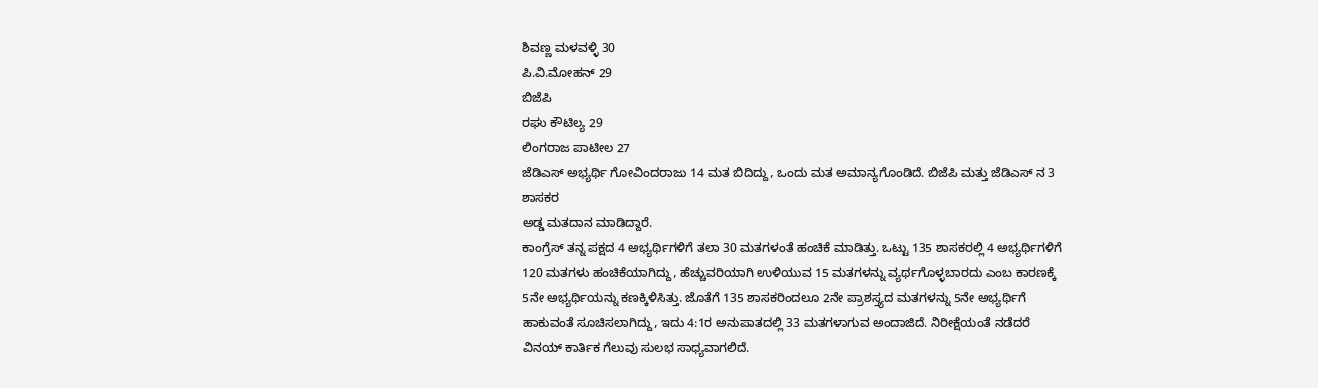ಶಿವಣ್ಣ ಮಳವಳ್ಳಿ 30
ಪಿ.ವಿ.ಮೋಹನ್ 29
ಬಿಜೆಪಿ
ರಘು ಕೌಟಿಲ್ಯ 29
ಲಿಂಗರಾಜ ಪಾಟೀಲ 27
ಜೆಡಿಎಸ್ ಅಭ್ಯರ್ಥಿ ಗೋವಿಂದರಾಜು 14 ಮತ ಬಿದಿದ್ದು, ಒಂದು ಮತ ಅಮಾನ್ಯಗೊಂಡಿದೆ. ಬಿಜೆಪಿ ಮತ್ತು ಜೆಡಿಎಸ್ ನ 3 ಶಾಸಕರ
ಅಡ್ಡ ಮತದಾನ ಮಾಡಿದ್ದಾರೆ.
ಕಾಂಗ್ರೆಸ್ ತನ್ನ ಪಕ್ಷದ 4 ಅಭ್ಯರ್ಥಿಗಳಿಗೆ ತಲಾ 30 ಮತಗಳಂತೆ ಹಂಚಿಕೆ ಮಾಡಿತ್ತು. ಒಟ್ಟು 135 ಶಾಸಕರಲ್ಲಿ 4 ಅಭ್ಯರ್ಥಿಗಳಿಗೆ 120 ಮತಗಳು ಹಂಚಿಕೆಯಾಗಿದ್ದು, ಹೆಚ್ಚುವರಿಯಾಗಿ ಉಳಿಯುವ 15 ಮತಗಳನ್ನು ವ್ಯರ್ಥಗೊಳ್ಳಬಾರದು ಎಂಬ ಕಾರಣಕ್ಕೆ 5ನೇ ಅಭ್ಯರ್ಥಿಯನ್ನು ಕಣಕ್ಕಿಳಿಸಿತ್ತು. ಜೊತೆಗೆ 135 ಶಾಸಕರಿಂದಲೂ 2ನೇ ಪ್ರಾಶಸ್ತ್ಯದ ಮತಗಳನ್ನು 5ನೇ ಅಭ್ಯರ್ಥಿಗೆ ಹಾಕುವಂತೆ ಸೂಚಿಸಲಾಗಿದ್ದು, ಇದು 4:1ರ ಅನುಪಾತದಲ್ಲಿ 33 ಮತಗಳಾಗುವ ಅಂದಾಜಿದೆ. ನಿರೀಕ್ಷೆಯಂತೆ ನಡೆದರೆ ವಿನಯ್ ಕಾರ್ತಿಕ ಗೆಲುವು ಸುಲಭ ಸಾಧ್ಯವಾಗಲಿದೆ.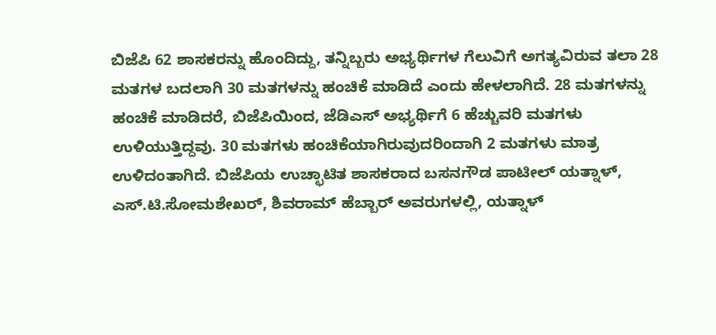ಬಿಜೆಪಿ 62 ಶಾಸಕರನ್ನು ಹೊಂದಿದ್ದು, ತನ್ನಿಬ್ಬರು ಅಭ್ಯರ್ಥಿಗಳ ಗೆಲುವಿಗೆ ಅಗತ್ಯವಿರುವ ತಲಾ 28 ಮತಗಳ ಬದಲಾಗಿ 30 ಮತಗಳನ್ನು ಹಂಚಿಕೆ ಮಾಡಿದೆ ಎಂದು ಹೇಳಲಾಗಿದೆ. 28 ಮತಗಳನ್ನು ಹಂಚಿಕೆ ಮಾಡಿದರೆ, ಬಿಜೆಪಿಯಿಂದ, ಜೆಡಿಎಸ್ ಅಭ್ಯರ್ಥಿಗೆ 6 ಹೆಚ್ಚುವರಿ ಮತಗಳು ಉಳಿಯುತ್ತಿದ್ದವು. 30 ಮತಗಳು ಹಂಚಿಕೆಯಾಗಿರುವುದರಿಂದಾಗಿ 2 ಮತಗಳು ಮಾತ್ರ ಉಳಿದಂತಾಗಿದೆ. ಬಿಜೆಪಿಯ ಉಚ್ಛಾಟಿತ ಶಾಸಕರಾದ ಬಸನಗೌಡ ಪಾಟೀಲ್ ಯತ್ನಾಳ್, ಎಸ್.ಟಿ.ಸೋಮಶೇಖರ್, ಶಿವರಾಮ್ ಹೆಬ್ಬಾರ್ ಅವರುಗಳಲ್ಲಿ, ಯತ್ನಾಳ್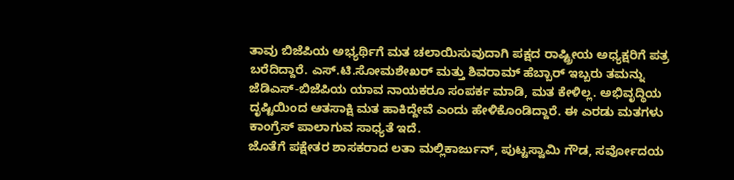ತಾವು ಬಿಜೆಪಿಯ ಅಭ್ಯರ್ಥಿಗೆ ಮತ ಚಲಾಯಿಸುವುದಾಗಿ ಪಕ್ಷದ ರಾಷ್ಟ್ರೀಯ ಅಧ್ಯಕ್ಷರಿಗೆ ಪತ್ರ ಬರೆದಿದ್ದಾರೆ. ಎಸ್.ಟಿ.ಸೋಮಶೇಖರ್ ಮತ್ತು ಶಿವರಾಮ್ ಹೆಬ್ಬಾರ್ ಇಬ್ಬರು ತಮನ್ನು ಜೆಡಿಎಸ್-ಬಿಜೆಪಿಯ ಯಾವ ನಾಯಕರೂ ಸಂಪರ್ಕ ಮಾಡಿ, ಮತ ಕೇಳಿಲ್ಲ. ಅಭಿವೃದ್ಧಿಯ ದೃಷ್ಟಿಯಿಂದ ಆತಸಾಕ್ಷಿ ಮತ ಹಾಕಿದ್ದೇವೆ ಎಂದು ಹೇಳಿಕೊಂಡಿದ್ದಾರೆ. ಈ ಎರಡು ಮತಗಳು ಕಾಂಗ್ರೆಸ್ ಪಾಲಾಗುವ ಸಾಧ್ಯತೆ ಇದೆ.
ಜೊತೆಗೆ ಪಕ್ಷೇತರ ಶಾಸಕರಾದ ಲತಾ ಮಲ್ಲಿಕಾರ್ಜುನ್, ಪುಟ್ಟಸ್ವಾಮಿ ಗೌಡ, ಸರ್ವೋದಯ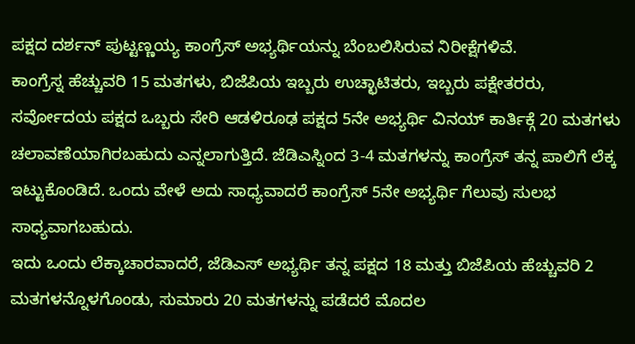ಪಕ್ಷದ ದರ್ಶನ್ ಪುಟ್ಟಣ್ಣಯ್ಯ ಕಾಂಗ್ರೆಸ್ ಅಭ್ಯರ್ಥಿಯನ್ನು ಬೆಂಬಲಿಸಿರುವ ನಿರೀಕ್ಷೆಗಳಿವೆ.
ಕಾಂಗ್ರೆಸ್ನ ಹೆಚ್ಚುವರಿ 15 ಮತಗಳು, ಬಿಜೆಪಿಯ ಇಬ್ಬರು ಉಚ್ಛಾಟಿತರು, ಇಬ್ಬರು ಪಕ್ಷೇತರರು, ಸರ್ವೋದಯ ಪಕ್ಷದ ಒಬ್ಬರು ಸೇರಿ ಆಡಳಿರೂಢ ಪಕ್ಷದ 5ನೇ ಅಭ್ಯರ್ಥಿ ವಿನಯ್ ಕಾರ್ತಿಕ್ಗೆ 20 ಮತಗಳು ಚಲಾವಣೆಯಾಗಿರಬಹುದು ಎನ್ನಲಾಗುತ್ತಿದೆ. ಜೆಡಿಎಸ್ನಿಂದ 3-4 ಮತಗಳನ್ನು ಕಾಂಗ್ರೆಸ್ ತನ್ನ ಪಾಲಿಗೆ ಲೆಕ್ಕ ಇಟ್ಟುಕೊಂಡಿದೆ. ಒಂದು ವೇಳೆ ಅದು ಸಾಧ್ಯವಾದರೆ ಕಾಂಗ್ರೆಸ್ 5ನೇ ಅಭ್ಯರ್ಥಿ ಗೆಲುವು ಸುಲಭ ಸಾಧ್ಯವಾಗಬಹುದು.
ಇದು ಒಂದು ಲೆಕ್ಕಾಚಾರವಾದರೆ, ಜೆಡಿಎಸ್ ಅಭ್ಯರ್ಥಿ ತನ್ನ ಪಕ್ಷದ 18 ಮತ್ತು ಬಿಜೆಪಿಯ ಹೆಚ್ಚುವರಿ 2 ಮತಗಳನ್ನೊಳಗೊಂಡು, ಸುಮಾರು 20 ಮತಗಳನ್ನು ಪಡೆದರೆ ಮೊದಲ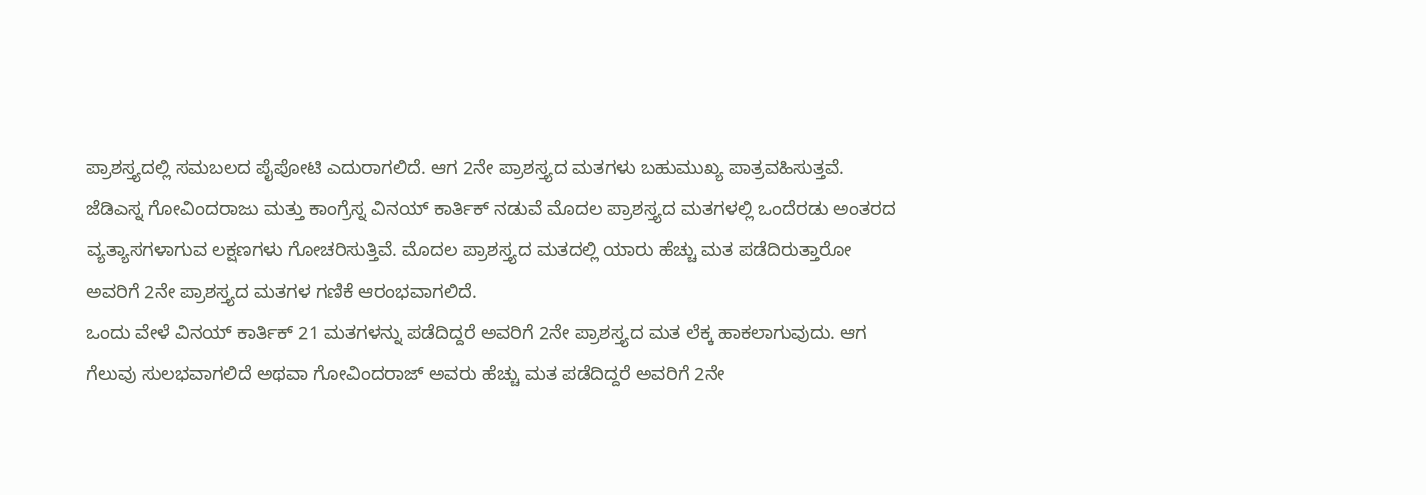ಪ್ರಾಶಸ್ತ್ಯದಲ್ಲಿ ಸಮಬಲದ ಪೈಪೋಟಿ ಎದುರಾಗಲಿದೆ. ಆಗ 2ನೇ ಪ್ರಾಶಸ್ತ್ಯದ ಮತಗಳು ಬಹುಮುಖ್ಯ ಪಾತ್ರವಹಿಸುತ್ತವೆ. ಜೆಡಿಎಸ್ನ ಗೋವಿಂದರಾಜು ಮತ್ತು ಕಾಂಗ್ರೆಸ್ನ ವಿನಯ್ ಕಾರ್ತಿಕ್ ನಡುವೆ ಮೊದಲ ಪ್ರಾಶಸ್ತ್ಯದ ಮತಗಳಲ್ಲಿ ಒಂದೆರಡು ಅಂತರದ ವ್ಯತ್ಯಾಸಗಳಾಗುವ ಲಕ್ಷಣಗಳು ಗೋಚರಿಸುತ್ತಿವೆ. ಮೊದಲ ಪ್ರಾಶಸ್ತ್ಯದ ಮತದಲ್ಲಿ ಯಾರು ಹೆಚ್ಚು ಮತ ಪಡೆದಿರುತ್ತಾರೋ ಅವರಿಗೆ 2ನೇ ಪ್ರಾಶಸ್ತ್ಯದ ಮತಗಳ ಗಣಿಕೆ ಆರಂಭವಾಗಲಿದೆ.
ಒಂದು ವೇಳೆ ವಿನಯ್ ಕಾರ್ತಿಕ್ 21 ಮತಗಳನ್ನು ಪಡೆದಿದ್ದರೆ ಅವರಿಗೆ 2ನೇ ಪ್ರಾಶಸ್ತ್ಯದ ಮತ ಲೆಕ್ಕ ಹಾಕಲಾಗುವುದು. ಆಗ ಗೆಲುವು ಸುಲಭವಾಗಲಿದೆ ಅಥವಾ ಗೋವಿಂದರಾಜ್ ಅವರು ಹೆಚ್ಚು ಮತ ಪಡೆದಿದ್ದರೆ ಅವರಿಗೆ 2ನೇ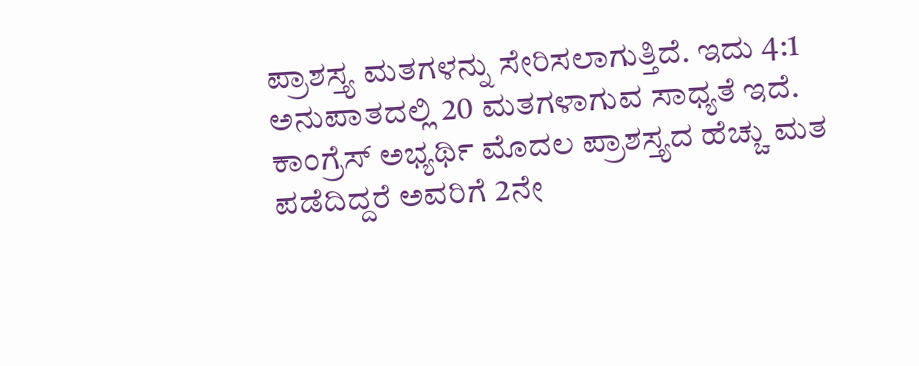ಪ್ರಾಶಸ್ತ್ಯ ಮತಗಳನ್ನು ಸೇರಿಸಲಾಗುತ್ತಿದೆ. ಇದು 4:1 ಅನುಪಾತದಲ್ಲಿ 20 ಮತಗಳಾಗುವ ಸಾಧ್ಯತೆ ಇದೆ.
ಕಾಂಗ್ರೆಸ್ ಅಭ್ಯರ್ಥಿ ಮೊದಲ ಪ್ರಾಶಸ್ತ್ಯದ ಹೆಚ್ಚು ಮತ ಪಡೆದಿದ್ದರೆ ಅವರಿಗೆ 2ನೇ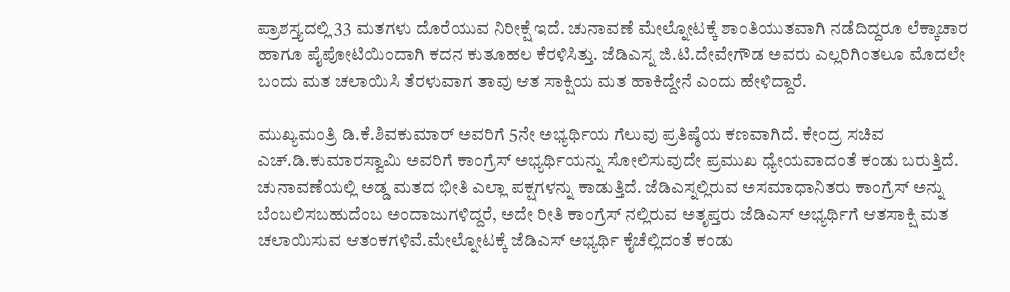ಪ್ರಾಶಸ್ತ್ಯದಲ್ಲಿ 33 ಮತಗಳು ದೊರೆಯುವ ನಿರೀಕ್ಷೆ ಇದೆ. ಚುನಾವಣೆ ಮೇಲ್ನೋಟಕ್ಕೆ ಶಾಂತಿಯುತವಾಗಿ ನಡೆದಿದ್ದರೂ ಲೆಕ್ಕಾಚಾರ ಹಾಗೂ ಪೈಪೋಟಿಯಿಂದಾಗಿ ಕದನ ಕುತೂಹಲ ಕೆರಳಿಸಿತ್ತು. ಜೆಡಿಎಸ್ನ ಜಿ.ಟಿ.ದೇವೇಗೌಡ ಅವರು ಎಲ್ಲರಿಗಿಂತಲೂ ಮೊದಲೇ ಬಂದು ಮತ ಚಲಾಯಿಸಿ ತೆರಳುವಾಗ ತಾವು ಆತ ಸಾಕ್ಷಿಯ ಮತ ಹಾಕಿದ್ದೇನೆ ಎಂದು ಹೇಳಿದ್ದಾರೆ.

ಮುಖ್ಯಮಂತ್ರಿ ಡಿ.ಕೆ.ಶಿವಕುಮಾರ್ ಅವರಿಗೆ 5ನೇ ಅಭ್ಯರ್ಥಿಯ ಗೆಲುವು ಪ್ರತಿಷ್ಠೆಯ ಕಣವಾಗಿದೆ. ಕೇಂದ್ರ ಸಚಿವ ಎಚ್.ಡಿ.ಕುಮಾರಸ್ವಾಮಿ ಅವರಿಗೆ ಕಾಂಗ್ರೆಸ್ ಅಭ್ಯರ್ಥಿಯನ್ನು ಸೋಲಿಸುವುದೇ ಪ್ರಮುಖ ಧ್ಯೇಯವಾದಂತೆ ಕಂಡು ಬರುತ್ತಿದೆ. ಚುನಾವಣೆಯಲ್ಲಿ ಅಡ್ಡ ಮತದ ಭೀತಿ ಎಲ್ಲಾ ಪಕ್ಷಗಳನ್ನು ಕಾಡುತ್ತಿದೆ. ಜೆಡಿಎಸ್ನಲ್ಲಿರುವ ಅಸಮಾಧಾನಿತರು ಕಾಂಗ್ರೆಸ್ ಅನ್ನು ಬೆಂಬಲಿಸಬಹುದೆಂಬ ಅಂದಾಜುಗಳಿದ್ದರೆ, ಅದೇ ರೀತಿ ಕಾಂಗ್ರೆಸ್ ನಲ್ಲಿರುವ ಅತೃಪ್ತರು ಜೆಡಿಎಸ್ ಅಭ್ಯರ್ಥಿಗೆ ಆತಸಾಕ್ಷಿ ಮತ ಚಲಾಯಿಸುವ ಆತಂಕಗಳಿವೆ.ಮೇಲ್ನೋಟಕ್ಕೆ ಜೆಡಿಎಸ್ ಅಭ್ಯರ್ಥಿ ಕೈಚೆಲ್ಲಿದಂತೆ ಕಂಡು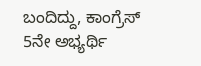ಬಂದಿದ್ದು, ಕಾಂಗ್ರೆಸ್ 5ನೇ ಅಭ್ಯರ್ಥಿ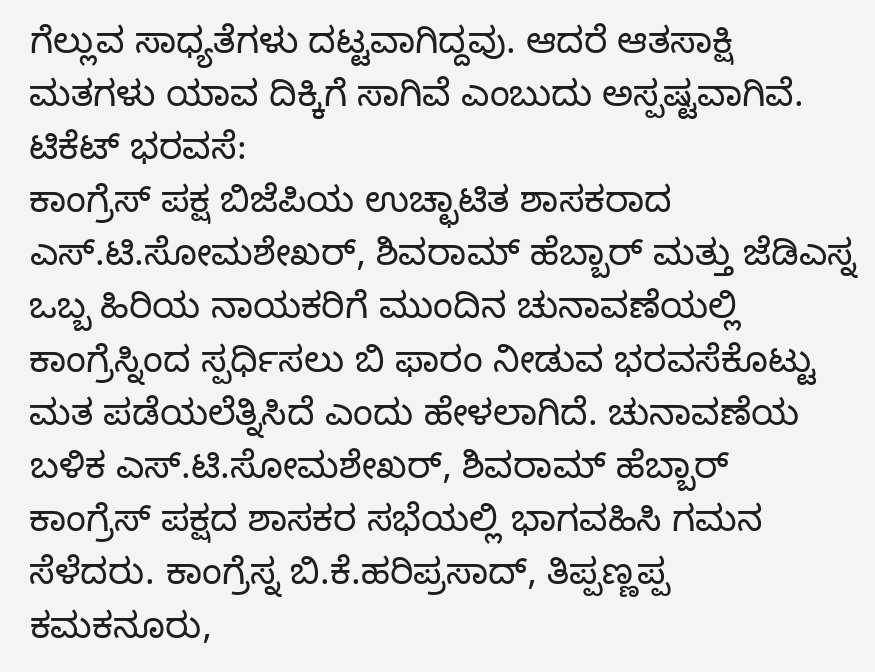ಗೆಲ್ಲುವ ಸಾಧ್ಯತೆಗಳು ದಟ್ಟವಾಗಿದ್ದವು. ಆದರೆ ಆತಸಾಕ್ಷಿ ಮತಗಳು ಯಾವ ದಿಕ್ಕಿಗೆ ಸಾಗಿವೆ ಎಂಬುದು ಅಸ್ಪಷ್ಟವಾಗಿವೆ.
ಟಿಕೆಟ್ ಭರವಸೆ:
ಕಾಂಗ್ರೆಸ್ ಪಕ್ಷ ಬಿಜೆಪಿಯ ಉಚ್ಛಾಟಿತ ಶಾಸಕರಾದ ಎಸ್.ಟಿ.ಸೋಮಶೇಖರ್, ಶಿವರಾಮ್ ಹೆಬ್ಬಾರ್ ಮತ್ತು ಜೆಡಿಎಸ್ನ ಒಬ್ಬ ಹಿರಿಯ ನಾಯಕರಿಗೆ ಮುಂದಿನ ಚುನಾವಣೆಯಲ್ಲಿ ಕಾಂಗ್ರೆಸ್ನಿಂದ ಸ್ಪರ್ಧಿಸಲು ಬಿ ಫಾರಂ ನೀಡುವ ಭರವಸೆಕೊಟ್ಟು ಮತ ಪಡೆಯಲೆತ್ನಿಸಿದೆ ಎಂದು ಹೇಳಲಾಗಿದೆ. ಚುನಾವಣೆಯ ಬಳಿಕ ಎಸ್.ಟಿ.ಸೋಮಶೇಖರ್, ಶಿವರಾಮ್ ಹೆಬ್ಬಾರ್ ಕಾಂಗ್ರೆಸ್ ಪಕ್ಷದ ಶಾಸಕರ ಸಭೆಯಲ್ಲಿ ಭಾಗವಹಿಸಿ ಗಮನ ಸೆಳೆದರು. ಕಾಂಗ್ರೆಸ್ನ ಬಿ.ಕೆ.ಹರಿಪ್ರಸಾದ್, ತಿಪ್ಪಣ್ಣಪ್ಪ ಕಮಕನೂರು,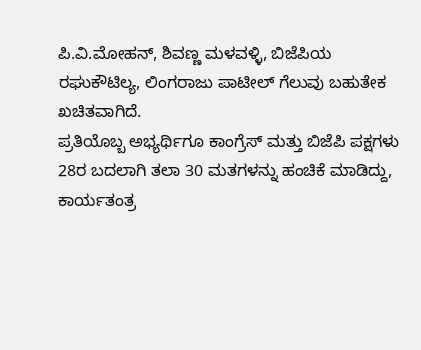ಪಿ.ವಿ.ಮೋಹನ್, ಶಿವಣ್ಣ ಮಳವಳ್ಳಿ, ಬಿಜೆಪಿಯ ರಘುಕೌಟಿಲ್ಯ, ಲಿಂಗರಾಜು ಪಾಟೀಲ್ ಗೆಲುವು ಬಹುತೇಕ ಖಚಿತವಾಗಿದೆ.
ಪ್ರತಿಯೊಬ್ಬ ಅಭ್ಯರ್ಥಿಗೂ ಕಾಂಗ್ರೆಸ್ ಮತ್ತು ಬಿಜೆಪಿ ಪಕ್ಷಗಳು 28ರ ಬದಲಾಗಿ ತಲಾ 30 ಮತಗಳನ್ನು ಹಂಚಿಕೆ ಮಾಡಿದ್ದು, ಕಾರ್ಯತಂತ್ರ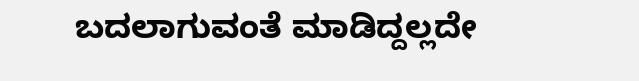ಬದಲಾಗುವಂತೆ ಮಾಡಿದ್ದಲ್ಲದೇ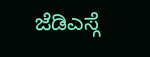ಜೆಡಿಎಸ್ಗೆ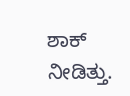ಶಾಕ್ ನೀಡಿತ್ತು.